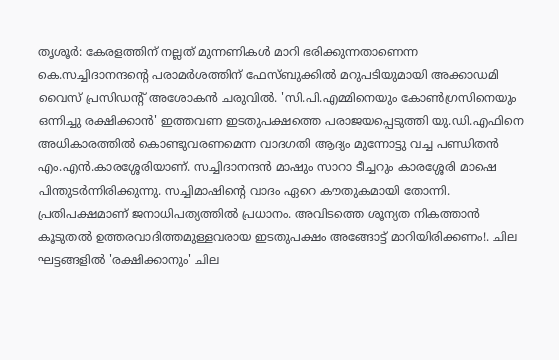തൃശൂർ: കേരളത്തിന് നല്ലത് മുന്നണികൾ മാറി ഭരിക്കുന്നതാണെന്ന കെ.സച്ചിദാനന്ദന്റെ പരാമർശത്തിന് ഫേസ്ബുക്കിൽ മറുപടിയുമായി അക്കാഡമി വൈസ് പ്രസിഡന്റ് അശോകൻ ചരുവിൽ. 'സി.പി.എമ്മിനെയും കോൺഗ്രസിനെയും ഒന്നിച്ചു രക്ഷിക്കാൻ' ഇത്തവണ ഇടതുപക്ഷത്തെ പരാജയപ്പെടുത്തി യു.ഡി.എഫിനെ അധികാരത്തിൽ കൊണ്ടുവരണമെന്ന വാദഗതി ആദ്യം മുന്നോട്ടു വച്ച പണ്ഡിതൻ എം.എൻ.കാരശ്ശേരിയാണ്. സച്ചിദാനന്ദൻ മാഷും സാറാ ടീച്ചറും കാരശ്ശേരി മാഷെ പിന്തുടർന്നിരിക്കുന്നു. സച്ചിമാഷിന്റെ വാദം ഏറെ കൗതുകമായി തോന്നി. പ്രതിപക്ഷമാണ് ജനാധിപത്യത്തിൽ പ്രധാനം. അവിടത്തെ ശൂന്യത നികത്താൻ കൂടുതൽ ഉത്തരവാദിത്തമുള്ളവരായ ഇടതുപക്ഷം അങ്ങോട്ട് മാറിയിരിക്കണം!. ചില ഘട്ടങ്ങളിൽ 'രക്ഷിക്കാനും' ചില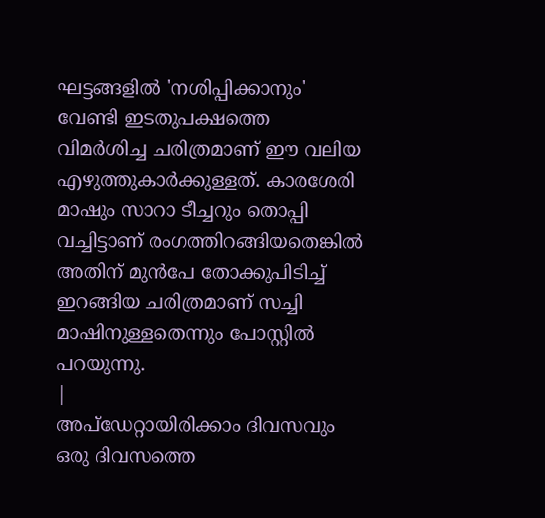ഘട്ടങ്ങളിൽ 'നശിപ്പിക്കാനും' വേണ്ടി ഇടതുപക്ഷത്തെ വിമർശിച്ച ചരിത്രമാണ് ഈ വലിയ എഴുത്തുകാർക്കുള്ളത്. കാരശേരി മാഷും സാറാ ടീച്ചറും തൊപ്പി വച്ചിട്ടാണ് രംഗത്തിറങ്ങിയതെങ്കിൽ അതിന് മുൻപേ തോക്കുപിടിച്ച് ഇറങ്ങിയ ചരിത്രമാണ് സച്ചി മാഷിനുള്ളതെന്നും പോസ്റ്റിൽ പറയുന്നു.
|
അപ്ഡേറ്റായിരിക്കാം ദിവസവും
ഒരു ദിവസത്തെ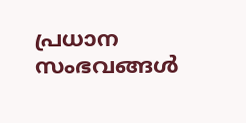പ്രധാന സംഭവങ്ങൾ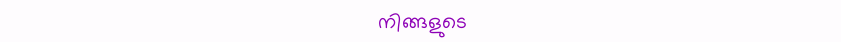നിങ്ങളുടെ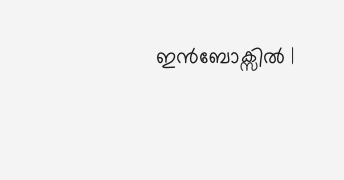ഇൻബോക്സിൽ |